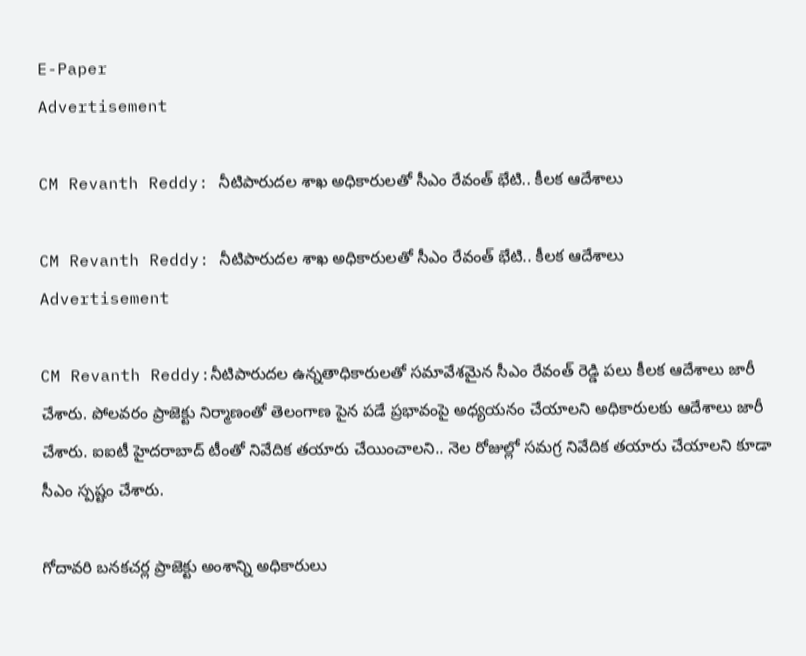E-Paper
Advertisement

CM Revanth Reddy: నీటిపారుదల శాఖ అధికారులతో సీఎం రేవంత్ భేటి.. కీలక ఆదేశాలు

CM Revanth Reddy: నీటిపారుదల శాఖ అధికారులతో సీఎం రేవంత్ భేటి.. కీలక ఆదేశాలు
Advertisement

CM Revanth Reddy:నీటిపారుదల ఉన్నతాధికారులతో సమావేశమైన సీఎం రేవంత్ రెడ్డి పలు కీలక ఆదేశాలు జారీ చేశారు. పోలవరం ప్రాజెక్టు నిర్మాణంతో తెలంగాణ పైన పడే ప్రభావంపై అధ్యయనం చేయాలని అధికారులకు ఆదేశాలు జారీ చేశారు. ఐఐటీ హైదరాబాద్ టీంతో నివేదిక తయారు చేయించాల‌ని.. నెల రోజుల్లో సమగ్ర నివేదిక తయారు చేయాలని కూడా సీఎం స్పష్టం చేశారు.

గోదావరి బన‌కచర్ల ప్రాజెక్టు అంశాన్ని అధికారులు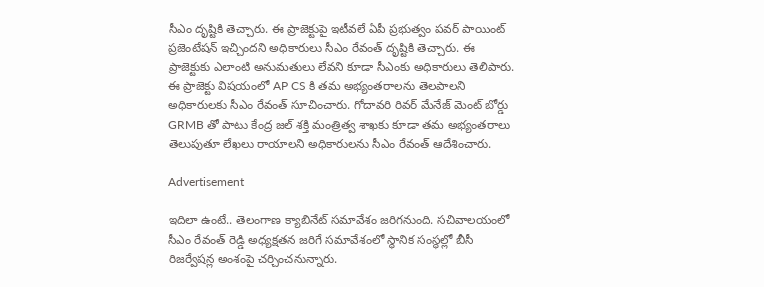సీఎం దృష్టికి తెచ్చారు. ఈ ప్రాజెక్టుపై ఇటీవలే ఏపీ ప్రభుత్వం పవర్ పాయింట్ ప్రజెంటేషన్ ఇచ్చిందని అధికారులు సీఎం రేవంత్ దృష్టికి తెచ్చారు. ఈ ప్రాజెక్టుకు ఎలాంటి అనుమతులు లేవని కూడా సీఎంకు అధికారులు తెలిపారు. ఈ ప్రాజెక్టు విషయంలో AP CS కి తమ అభ్యంతరాలను తెలపాలని అధికారులకు సీఎం రేవంత్ సూచించారు. గోదావరి రివర్ మేనేజ్ మెంట్ బోర్డు GRMB తో పాటు కేంద్ర జల్‌ శక్తి మంత్రిత్వ శాఖకు కూడా తమ అభ్యంతరాలు తెలుపుతూ లేఖలు రాయాలని అధికారులను సీఎం రేవంత్ ఆదేశించారు.

Advertisement

ఇదిలా ఉంటే.. తెలంగాణ క్యాబినేట్ సమావేశం జరిగనుంది. సచివాలయంలో సీఎం రేవంత్ రెడ్డి అధ్యక్షతన జరిగే సమావేశంలో స్థానిక సంస్థల్లో బీసీ రిజర్వేషన్ల అంశంపై చర్చించనున్నారు.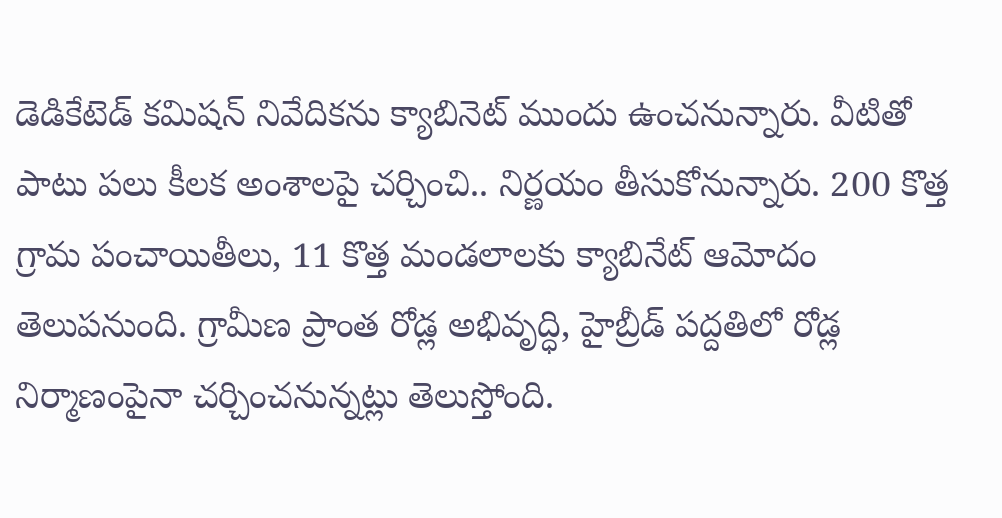డెడికేటెడ్ కమిషన్ నివేదికను క్యాబినెట్ ముందు ఉంచనున్నారు. వీటితో పాటు పలు కీలక అంశాలపై చర్చించి.. నిర్ణయం తీసుకోనున్నారు. 200 కొత్త గ్రామ పంచాయితీలు, 11 కొత్త మండలాలకు క్యాబినేట్ ఆమోదం తెలుపనుంది. గ్రామీణ ప్రాంత రోడ్ల అభివృద్ధి, హైబ్రీడ్ పద్దతిలో రోడ్ల నిర్మాణంపైనా చర్చించనున్నట్లు తెలుస్తోంది.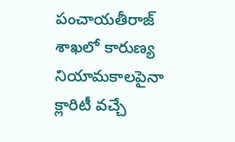పంచాయతీరాజ్ శాఖలో కారుణ్య నియామకాలపైనా క్లారిటీ వచ్చే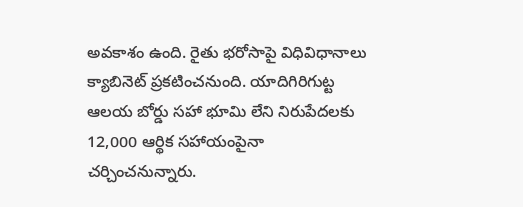అవకాశం ఉంది. రైతు భరోసాపై విధివిధానాలు క్యాబినెట్ ప్రకటించనుంది. యాదిగిరిగుట్ట ఆలయ బోర్డు సహా భూమి లేని నిరుపేదలకు 12,000 ఆర్థిక సహాయంపైనా చర్చించనున్నారు.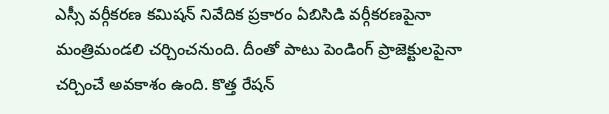ఎస్సీ వర్గీకరణ కమిషన్ నివేదిక ప్రకారం ఏబిసిడి వర్గీకరణపైనా మంత్రిమండలి చర్చించనుంది. దీంతో పాటు పెండింగ్ ప్రాజెక్టులపైనా చర్చించే అవకాశం ఉంది. కొత్త రేషన్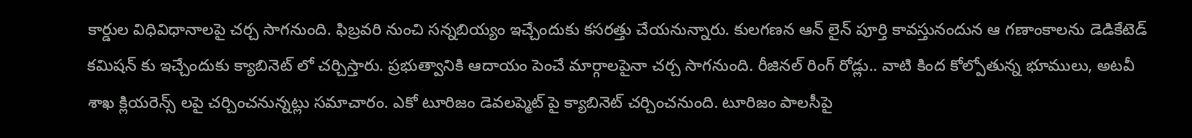కార్డుల విధివిధానాలపై చర్చ సాగనుంది. ఫిబ్రవరి నుంచి సన్నబియ్యం ఇచ్చేందుకు కసరత్తు చేయనున్నారు. కులగణన ఆన్ లైన్ పూర్తి కావస్తునందున ఆ గణాంకాలను డెడికేటెడ్ కమిషన్ కు ఇచ్చేందుకు క్యాబినెట్ లో చర్చిస్తారు. ప్రభుత్వానికి ఆదాయం పెంచే మార్గాలపైనా చర్చ సాగనుంది. రీజినల్ రింగ్ రోడ్లు.. వాటి కింద కోల్పోతున్న భూములు, అటవీ శాఖ క్లియరెన్స్ లపై చర్చించనున్నట్లు సమాచారం. ఎకో టూరిజం డెవలప్మెట్ పై క్యాబినెట్ చర్చించనుంది. టూరిజం పాలసీపై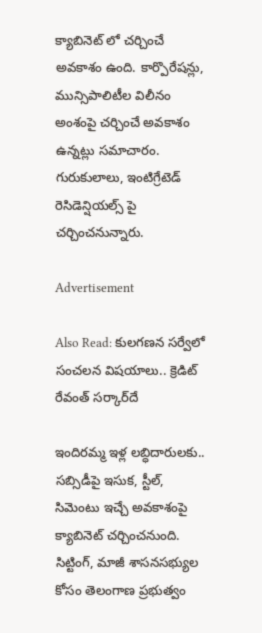క్యాబినెట్ లో చర్చించే అవకాశం ఉంది. కార్పొరేషన్లు, మున్సిపాలిటీల విలీనం అంశంపై చర్చించే అవకాశం ఉన్నట్లు సమాచారం. గురుకులాలు, ఇంటిగ్రేటెడ్ రెసిడెన్షియల్స్ పై చర్చించనున్నారు.

Advertisement

Also Read: కులగణన సర్వేలో సంచలన విషయాలు.. క్రెడిట్ రేవంత్ సర్కార్‌దే

ఇందిరమ్మ ఇళ్ల లబ్ధిదారులకు.. సబ్సిడీపై ఇసుక, స్టీల్, సిమెంటు ఇచ్చే అవకాశంపై క్యాబినెట్ చర్చించనుంది. సిట్టింగ్, మాజీ శాసనసభ్యుల కోసం తెలంగాణ ప్రభుత్వం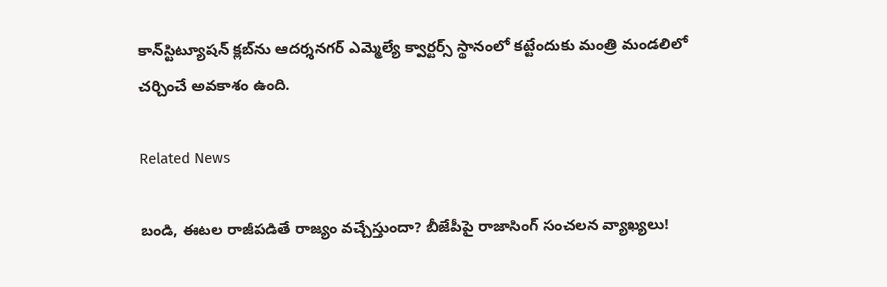కాన్‌స్టిట్యూషన్ క్లబ్‌ను ఆదర్శనగర్ ఎమ్మెల్యే క్వార్టర్స్ స్థానంలో కట్టేందుకు మంత్రి మండలిలో చర్చించే అవకాశం ఉంది.

Related News

బండి, ఈటల రాజీపడితే రాజ్యం వచ్చేస్తుందా? బీజేపీపై రాజాసింగ్ సంచలన వ్యాఖ్యలు!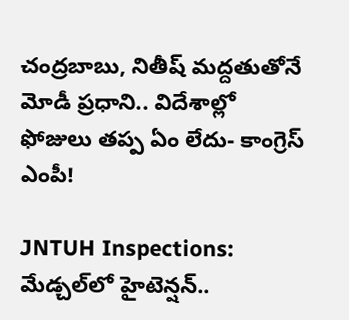చంద్రబాబు, నితీష్ మద్దతుతోనే మోడీ ప్రధాని.. విదేశాల్లో ఫోజులు తప్ప ఏం లేదు- కాంగ్రెస్ ఎంపీ!

JNTUH Inspections: మేడ్చల్‌లో హైటెన్షన్..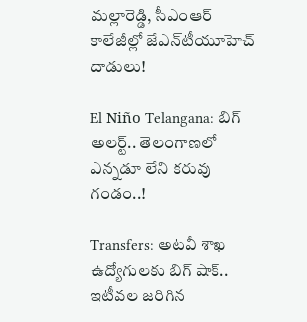మల్లారెడ్డి, సీఎంఆర్ కాలేజీల్లో జేఎన్‌టీయూహెచ్ దాడులు!

El Niño Telangana: బిగ్ అలర్ట్.. తెలంగాణలో ఎన్నడూ లేని కరువు గండం..!

Transfers: అటవీ శాఖ ఉద్యోగులకు బిగ్ షాక్.. ఇటీవల జరిగిన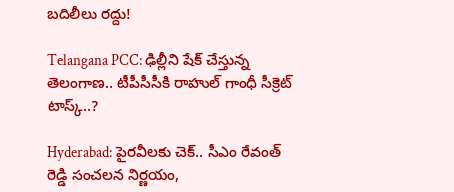బదిలీలు రద్దు!

Telangana PCC: ఢిల్లీని షేక్ చేస్తున్న తెలంగాణ.. టీపీసీసీకి రాహుల్ గాంధీ సీక్రెట్ టాస్క్..?

Hyderabad: పైరవీలకు చెక్.. సీఎం రేవంత్ రెడ్డి సంచలన నిర్ణయం,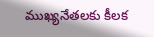ముఖ్యనేతలకు కీలక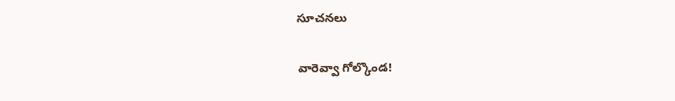సూచనలు

వారెవ్వా గోల్కొండ!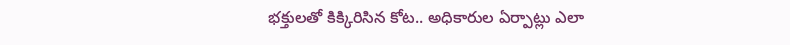భక్తులతో కిక్కిరిసిన కోట.. అధికారుల ఏర్పాట్లు ఎలా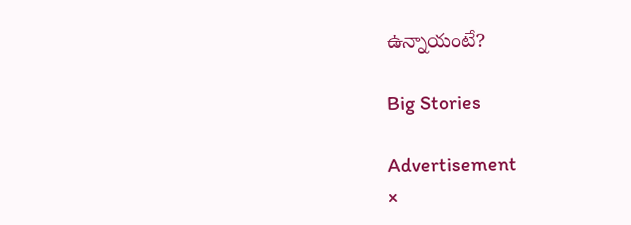ఉన్నాయంటే?

Big Stories

Advertisement
×